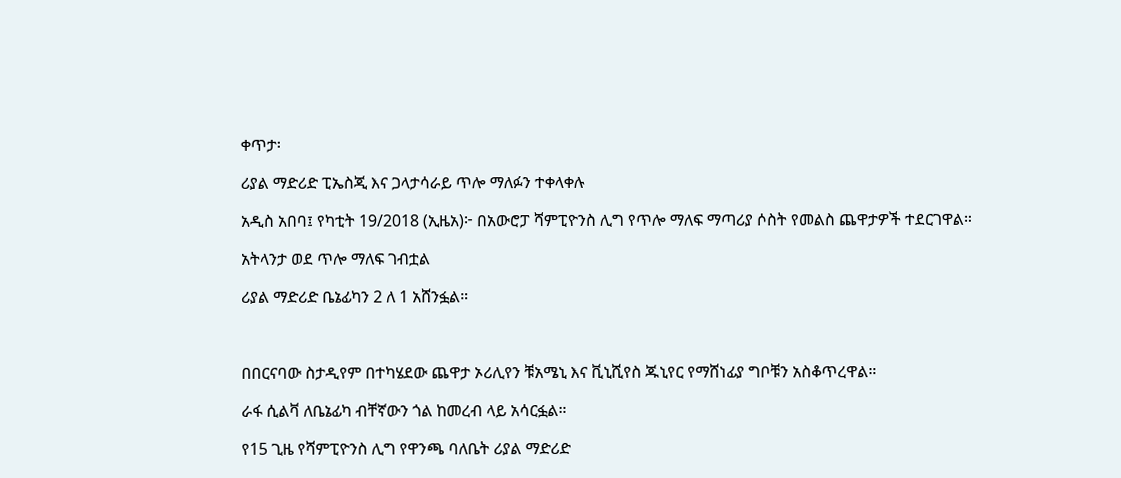ቀጥታ፡

ሪያል ማድሪድ ፒኤስጂ እና ጋላታሳራይ ጥሎ ማለፉን ተቀላቀሉ

አዲስ አበባ፤ የካቲት 19/2018 (ኢዜአ)፦ በአውሮፓ ሻምፒዮንስ ሊግ የጥሎ ማለፍ ማጣሪያ ሶስት የመልስ ጨዋታዎች ተደርገዋል።

አትላንታ ወደ ጥሎ ማለፍ ገብቷል

ሪያል ማድሪድ ቤኔፊካን 2 ለ 1 አሸንፏል።



በበርናባው ስታዲየም በተካሄደው ጨዋታ ኦሪሊየን ቹአሜኒ እና ቪኒሺየስ ጁኒየር የማሸነፊያ ግቦቹን አስቆጥረዋል።

ራፋ ሲልቫ ለቤኔፊካ ብቸኛውን ጎል ከመረብ ላይ አሳርፏል።

የ15 ጊዜ የሻምፒዮንስ ሊግ የዋንጫ ባለቤት ሪያል ማድሪድ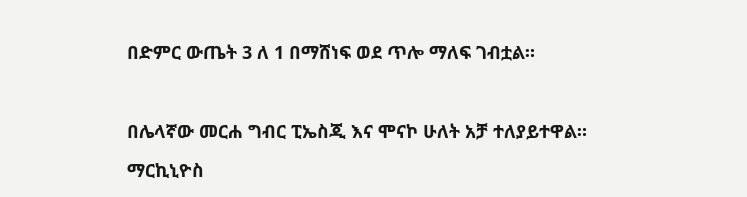በድምር ውጤት 3 ለ 1 በማሸነፍ ወደ ጥሎ ማለፍ ገብቷል።



በሌላኛው መርሐ ግብር ፒኤስጂ እና ሞናኮ ሁለት አቻ ተለያይተዋል።

ማርኪኒዮስ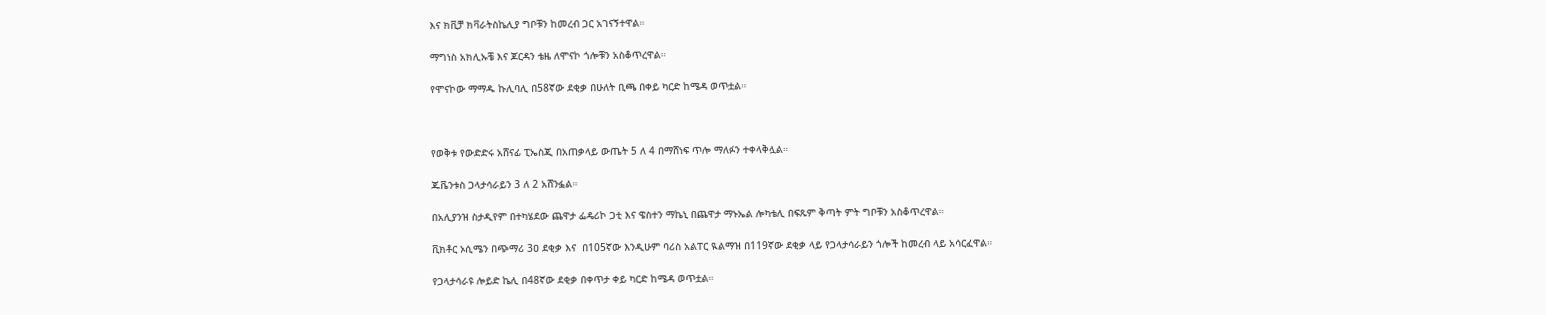እና ክቪቻ ክቫራትስኬሊያ ግቦቹን ከመረብ ጋር አገናኝተዋል።

ማግነስ አክሊኡቼ እና ጆርዳን ቴዜ ለሞናኮ ጎሎቹን አስቆጥረዋል።

የሞናኮው ማማዱ ኩሊባሊ በ58ኛው ደቂቃ በሁለት ቢጫ በቀይ ካርድ ከሜዳ ወጥቷል።



የወቅቱ የውድድሩ አሸናፊ ፒኤስጂ በአጠቃላይ ውጤት 5 ለ 4 በማሸነፍ ጥሎ ማለፉን ተቀላቅሏል።

ጁቬንቱስ ጋላታሳራይን 3 ለ 2 አሸንፏል።

በአሊያንዝ ስታዲየም በተካሄደው ጨዋታ ፌዴሪኮ ጋቲ እና ዌስተን ማኬኒ በጨዋታ ማኑኤል ሎካቴሊ በፍጹም ቅጣት ምት ግቦቹን አስቆጥረዋል።

ቪክቶር ኦሲሜን በጭማሪ 3ዐ ደቂቃ እና  በ105ኛው እንዲሁም ባሪስ አልፐር ዪልማዝ በ119ኛው ደቂቃ ላይ የጋላታሳራይን ጎሎች ከመረብ ላይ አሳርፈዋል።

የጋላታሳራዩ ሎይድ ኬሊ በ48ኛው ደቂቃ በቀጥታ ቀይ ካርድ ከሜዳ ወጥቷል።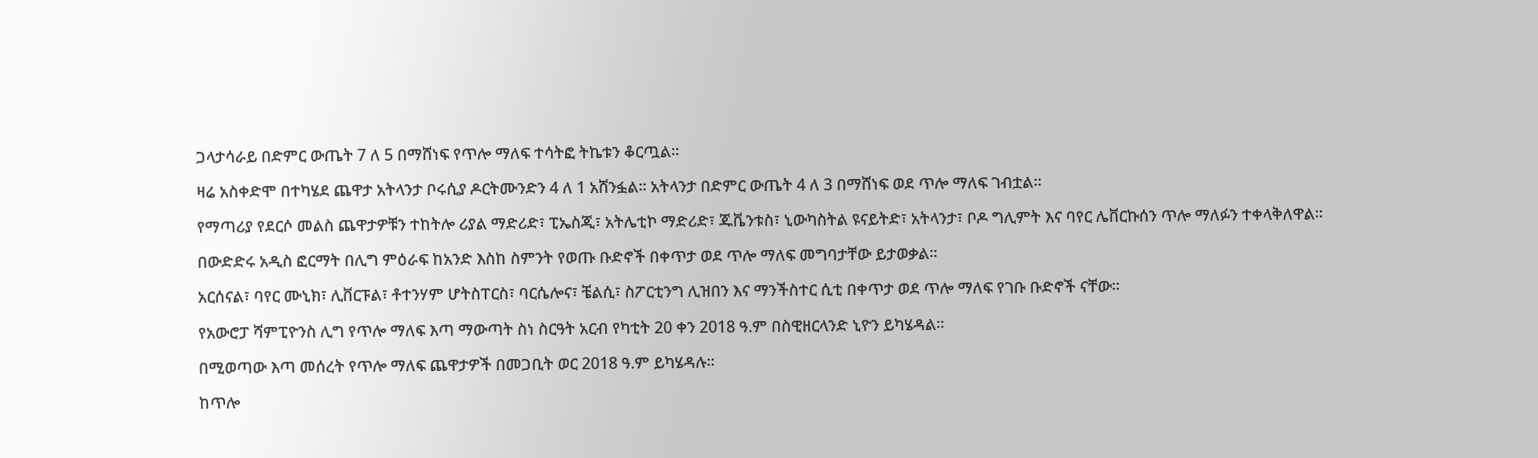ጋላታሳራይ በድምር ውጤት 7 ለ 5 በማሸነፍ የጥሎ ማለፍ ተሳትፎ ትኬቱን ቆርጧል።

ዛሬ አስቀድሞ በተካሄደ ጨዋታ አትላንታ ቦሩሲያ ዶርትሙንድን 4 ለ 1 አሸንፏል። አትላንታ በድምር ውጤት 4 ለ 3 በማሸነፍ ወደ ጥሎ ማለፍ ገብቷል።

የማጣሪያ የደርሶ መልስ ጨዋታዎቹን ተከትሎ ሪያል ማድሪድ፣ ፒኤስጂ፣ አትሌቲኮ ማድሪድ፣ ጁቬንቱስ፣ ኒውካስትል ዩናይትድ፣ አትላንታ፣ ቦዶ ግሊምት እና ባየር ሌቨርኩሰን ጥሎ ማለፉን ተቀላቅለዋል።

በውድድሩ አዲስ ፎርማት በሊግ ምዕራፍ ከአንድ እስከ ስምንት የወጡ ቡድኖች በቀጥታ ወደ ጥሎ ማለፍ መግባታቸው ይታወቃል።

አርሰናል፣ ባየር ሙኒክ፣ ሊቨርፑል፣ ቶተንሃም ሆትስፐርስ፣ ባርሴሎና፣ ቼልሲ፣ ስፖርቲንግ ሊዝበን እና ማንችስተር ሲቲ በቀጥታ ወደ ጥሎ ማለፍ የገቡ ቡድኖች ናቸው።

የአውሮፓ ሻምፒዮንስ ሊግ የጥሎ ማለፍ እጣ ማውጣት ስነ ስርዓት አርብ የካቲት 20 ቀን 2018 ዓ.ም በስዊዘርላንድ ኒዮን ይካሄዳል።

በሚወጣው እጣ መሰረት የጥሎ ማለፍ ጨዋታዎች በመጋቢት ወር 2018 ዓ.ም ይካሄዳሉ።

ከጥሎ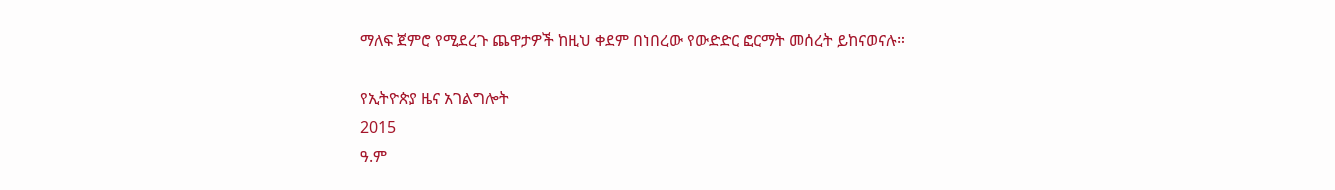ማለፍ ጀምሮ የሚደረጉ ጨዋታዎች ከዚህ ቀደም በነበረው የውድድር ፎርማት መሰረት ይከናወናሉ።

የኢትዮጵያ ዜና አገልግሎት
2015
ዓ.ም